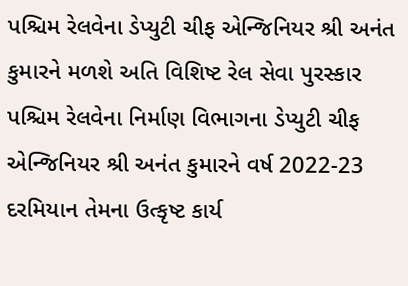પશ્ચિમ રેલવેના ડેપ્યુટી ચીફ એન્જિનિયર શ્રી અનંત કુમારને મળશે અતિ વિશિષ્ટ રેલ સેવા પુરસ્કાર
પશ્ચિમ રેલવેના નિર્માણ વિભાગના ડેપ્યુટી ચીફ એન્જિનિયર શ્રી અનંત કુમારને વર્ષ 2022-23 દરમિયાન તેમના ઉત્કૃષ્ટ કાર્ય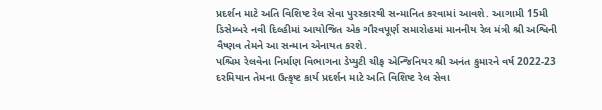પ્રદર્શન માટે અતિ વિશિષ્ટ રેલ સેવા પુરસ્કારથી સન્માનિત કરવામાં આવશે. આગામી 15મી ડિસેમ્બરે નવી દિલ્હીમાં આયોજિત એક ગૌરવપૂર્ણ સમારોહમાં માનનીય રેલ મંત્રી શ્રી અશ્વિની વૈષ્ણવ તેમને આ સન્માન એનાયત કરશે.
પશ્ચિમ રેલવેના નિર્માણ વિભાગના ડેપ્યુટી ચીફ એન્જિનિયર શ્રી અનંત કુમારને વર્ષ 2022-23 દરમિયાન તેમના ઉત્કૃષ્ટ કાર્ય પ્રદર્શન માટે અતિ વિશિષ્ટ રેલ સેવા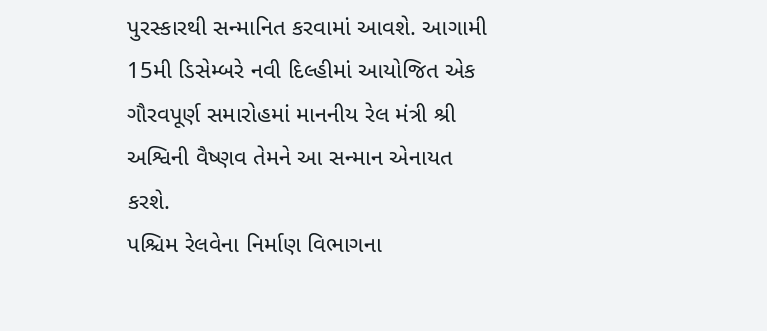પુરસ્કારથી સન્માનિત કરવામાં આવશે. આગામી 15મી ડિસેમ્બરે નવી દિલ્હીમાં આયોજિત એક ગૌરવપૂર્ણ સમારોહમાં માનનીય રેલ મંત્રી શ્રી અશ્વિની વૈષ્ણવ તેમને આ સન્માન એનાયત કરશે.
પશ્ચિમ રેલવેના નિર્માણ વિભાગના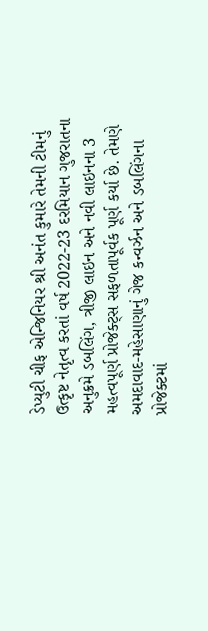ડેપ્યુટી ચીફ એન્જિનિયર શ્રી અનંત કુમારે તેમની ટીમનું ઉત્કૃષ્ટ નેતૃત્વ કરતાં વર્ષ 2022-23 દરમિયાન ગુજરાતના અનુક્રમે ડબલિંગ, ત્રીજી લાઇન અને નવી લાઇનના 3 મહત્વપૂર્ણ પ્રોજેક્ટ્સ સફળતાપૂર્વક પૂર્ણ કર્યા છે. તેમણે અમદાવાદ-મહેસાણાનું ગેજ કન્વર્ઝન અને ડબલિંગના પ્રોજેક્ટમાં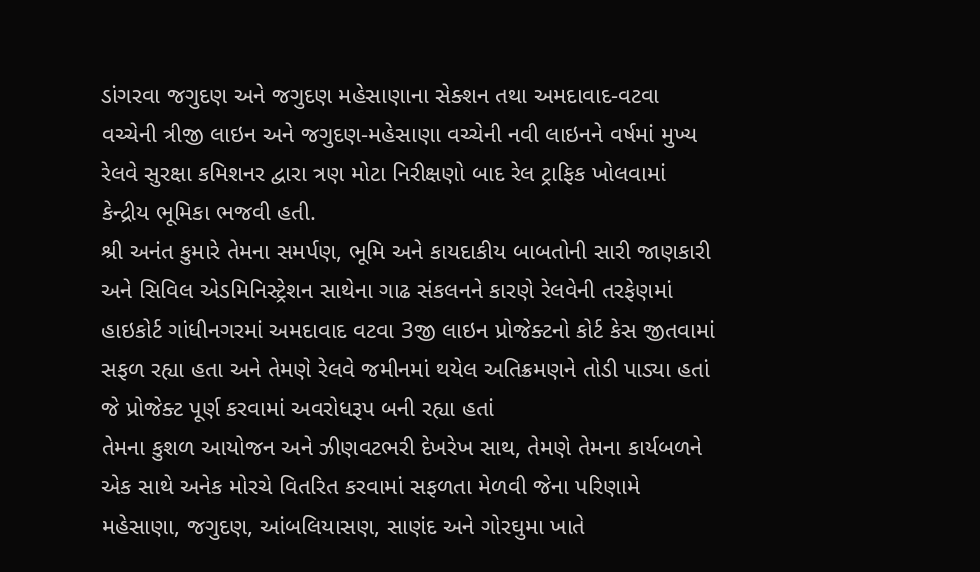ડાંગરવા જગુદણ અને જગુદણ મહેસાણાના સેક્શન તથા અમદાવાદ-વટવા વચ્ચેની ત્રીજી લાઇન અને જગુદણ-મહેસાણા વચ્ચેની નવી લાઇનને વર્ષમાં મુખ્ય રેલવે સુરક્ષા કમિશનર દ્વારા ત્રણ મોટા નિરીક્ષણો બાદ રેલ ટ્રાફિક ખોલવામાં કેન્દ્રીય ભૂમિકા ભજવી હતી.
શ્રી અનંત કુમારે તેમના સમર્પણ, ભૂમિ અને કાયદાકીય બાબતોની સારી જાણકારી અને સિવિલ એડમિનિસ્ટ્રેશન સાથેના ગાઢ સંકલનને કારણે રેલવેની તરફેણમાં હાઇકોર્ટ ગાંધીનગરમાં અમદાવાદ વટવા 3જી લાઇન પ્રોજેક્ટનો કોર્ટ કેસ જીતવામાં સફળ રહ્યા હતા અને તેમણે રેલવે જમીનમાં થયેલ અતિક્રમણને તોડી પાડ્યા હતાં જે પ્રોજેક્ટ પૂર્ણ કરવામાં અવરોધરૂપ બની રહ્યા હતાં
તેમના કુશળ આયોજન અને ઝીણવટભરી દેખરેખ સાથ, તેમણે તેમના કાર્યબળને એક સાથે અનેક મોરચે વિતરિત કરવામાં સફળતા મેળવી જેના પરિણામે મહેસાણા, જગુદણ, આંબલિયાસણ, સાણંદ અને ગોરઘુમા ખાતે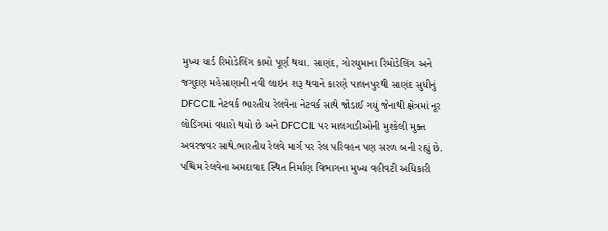મુખ્ય યાર્ડ રિમોડેલિંગ કામો પૂર્ણ થયા. સાણંદ, ગોરઘુમાના રિમોડેલિંગ અને જગુદણ મહેસાણાની નવી લાઇન શરૂ થવાને કારણે પાલનપુરથી સાણંદ સુધીનું DFCCIL નેટવર્ક ભારતીય રેલવેના નેટવર્ક સાથે જોડાઈ ગયું જેનાથી ક્ષેત્રમાં નૂર લોડિંગમાં વધારો થયો છે અને DFCCIL પર માલગાડીઓની મુશ્કેલી મુક્ત અવરજવર સાથે.ભારતીય રેલવે માર્ગ પર રેલ પરિવહન પણ સરળ બની રહ્યું છે.
પશ્ચિમ રેલવેના અમદાવાદ સ્થિત નિર્માણ વિભાગના મુખ્ય વહીવટી અધિકારી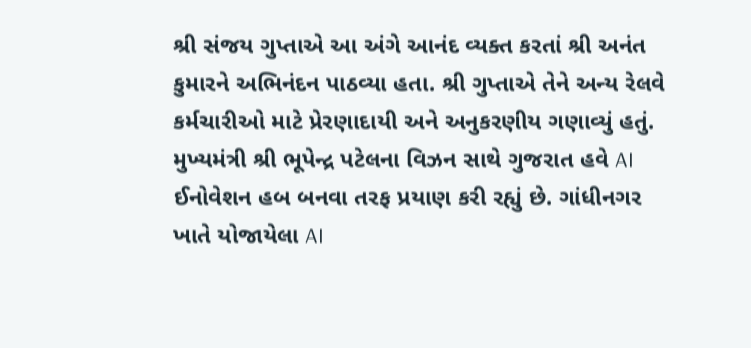શ્રી સંજય ગુપ્તાએ આ અંગે આનંદ વ્યક્ત કરતાં શ્રી અનંત કુમારને અભિનંદન પાઠવ્યા હતા. શ્રી ગુપ્તાએ તેને અન્ય રેલવે કર્મચારીઓ માટે પ્રેરણાદાયી અને અનુકરણીય ગણાવ્યું હતું.
મુખ્યમંત્રી શ્રી ભૂપેન્દ્ર પટેલના વિઝન સાથે ગુજરાત હવે AI ઈનોવેશન હબ બનવા તરફ પ્રયાણ કરી રહ્યું છે. ગાંધીનગર ખાતે યોજાયેલા AI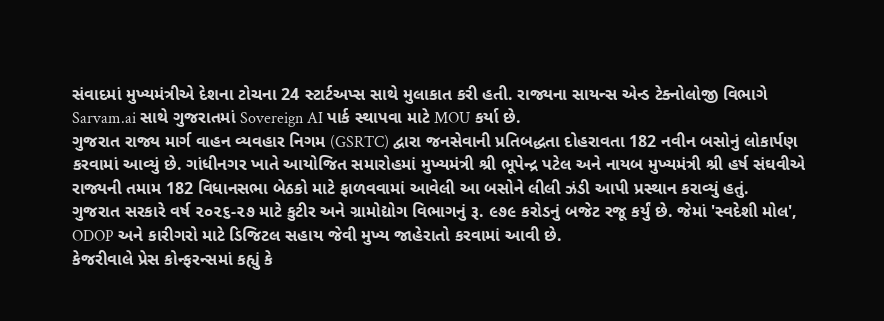સંવાદમાં મુખ્યમંત્રીએ દેશના ટોચના 24 સ્ટાર્ટઅપ્સ સાથે મુલાકાત કરી હતી. રાજ્યના સાયન્સ એન્ડ ટેક્નોલોજી વિભાગે Sarvam.ai સાથે ગુજરાતમાં Sovereign AI પાર્ક સ્થાપવા માટે MOU કર્યા છે.
ગુજરાત રાજ્ય માર્ગ વાહન વ્યવહાર નિગમ (GSRTC) દ્વારા જનસેવાની પ્રતિબદ્ધતા દોહરાવતા 182 નવીન બસોનું લોકાર્પણ કરવામાં આવ્યું છે. ગાંધીનગર ખાતે આયોજિત સમારોહમાં મુખ્યમંત્રી શ્રી ભૂપેન્દ્ર પટેલ અને નાયબ મુખ્યમંત્રી શ્રી હર્ષ સંઘવીએ રાજ્યની તમામ 182 વિધાનસભા બેઠકો માટે ફાળવવામાં આવેલી આ બસોને લીલી ઝંડી આપી પ્રસ્થાન કરાવ્યું હતું.
ગુજરાત સરકારે વર્ષ ૨૦૨૬-૨૭ માટે કુટીર અને ગ્રામોદ્યોગ વિભાગનું રૂ. ૯૭૯ કરોડનું બજેટ રજૂ કર્યું છે. જેમાં 'સ્વદેશી મોલ', ODOP અને કારીગરો માટે ડિજિટલ સહાય જેવી મુખ્ય જાહેરાતો કરવામાં આવી છે.
કેજરીવાલે પ્રેસ કોન્ફરન્સમાં કહ્યું કે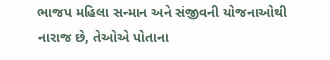ભાજપ મહિલા સન્માન અને સંજીવની યોજનાઓથી નારાજ છે, તેઓએ પોતાના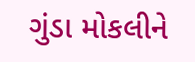ગુંડા મોકલીને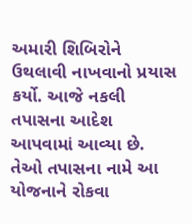અમારી શિબિરોને ઉથલાવી નાખવાનો પ્રયાસ કર્યો. આજે નકલી તપાસના આદેશ આપવામાં આવ્યા છે. તેઓ તપાસના નામે આ યોજનાને રોકવા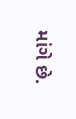માંગે છે.